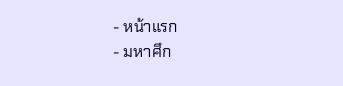- หน้าแรก
- มหาศึก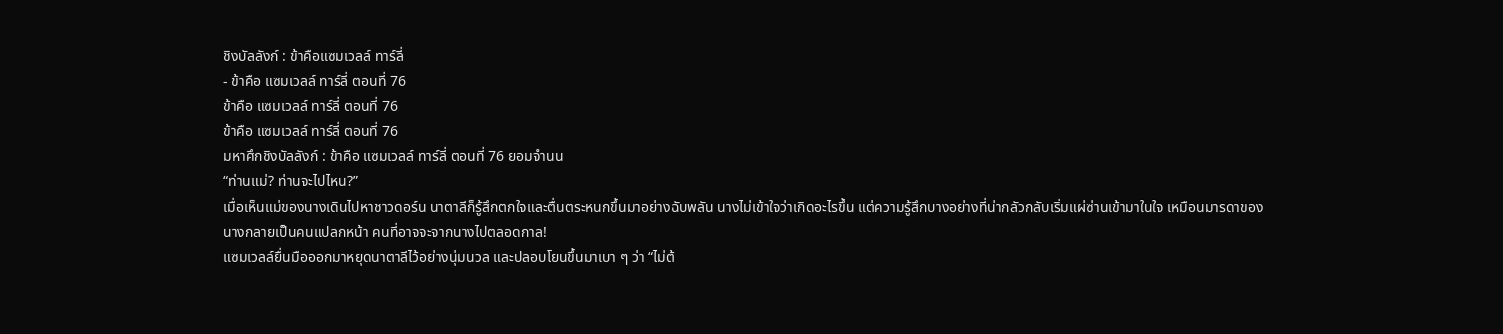ชิงบัลลังก์ : ข้าคือแซมเวลล์ ทาร์ลี่
- ข้าคือ แซมเวลล์ ทาร์ลี่ ตอนที่ 76
ข้าคือ แซมเวลล์ ทาร์ลี่ ตอนที่ 76
ข้าคือ แซมเวลล์ ทาร์ลี่ ตอนที่ 76
มหาศึกชิงบัลลังก์ : ข้าคือ แซมเวลล์ ทาร์ลี่ ตอนที่ 76 ยอมจำนน
“ท่านแม่? ท่านจะไปไหน?”
เมื่อเห็นแม่ของนางเดินไปหาชาวดอร์น นาตาลีก็รู้สึกตกใจและตื่นตระหนกขึ้นมาอย่างฉับพลัน นางไม่เข้าใจว่าเกิดอะไรขึ้น แต่ความรู้สึกบางอย่างที่น่ากลัวกลับเริ่มแผ่ซ่านเข้ามาในใจ เหมือนมารดาของนางกลายเป็นคนแปลกหน้า คนที่อาจจะจากนางไปตลอดกาล!
แซมเวลล์ยื่นมือออกมาหยุดนาตาลีไว้อย่างนุ่มนวล และปลอบโยนขึ้นมาเบา ๆ ว่า “ไม่ต้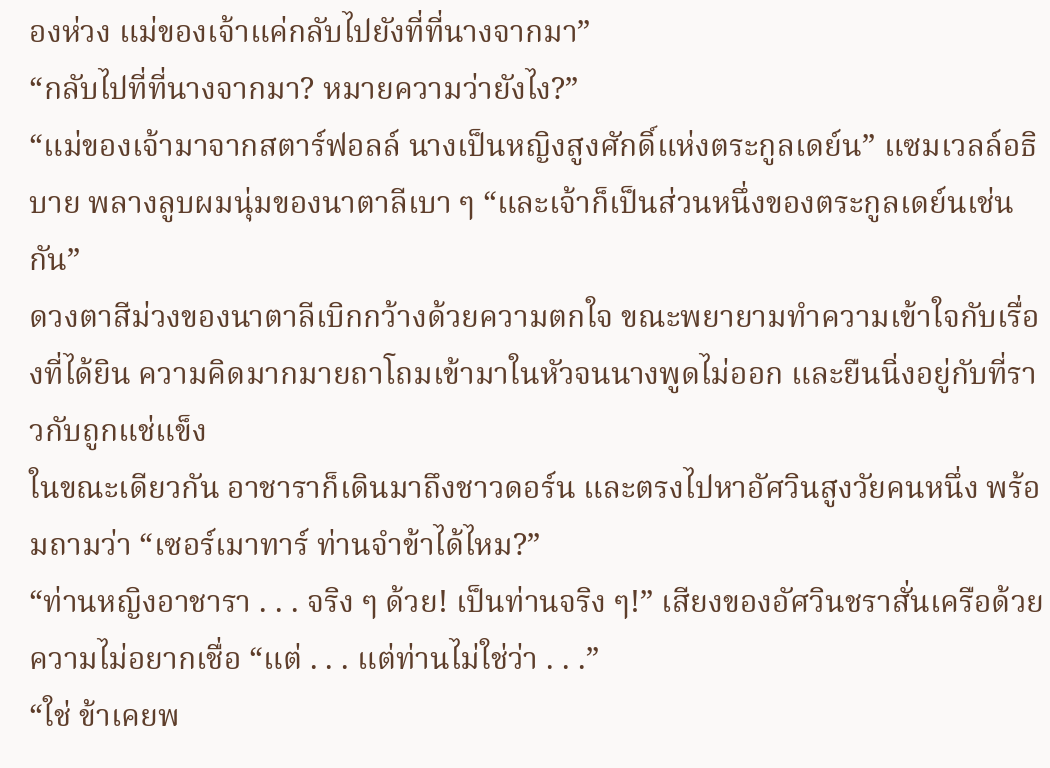องห่วง แม่ของเจ้าแค่กลับไปยังที่ที่นางจากมา”
“กลับไปที่ที่นางจากมา? หมายความว่ายังไง?”
“แม่ของเจ้ามาจากสตาร์ฟอลล์ นางเป็นหญิงสูงศักดิ์แห่งตระกูลเดย์น” แซมเวลล์อธิบาย พลางลูบผมนุ่มของนาตาลีเบา ๆ “และเจ้าก็เป็นส่วนหนึ่งของตระกูลเดย์นเช่นกัน”
ดวงตาสีม่วงของนาตาลีเบิกกว้างด้วยความตกใจ ขณะพยายามทำความเข้าใจกับเรื่องที่ได้ยิน ความคิดมากมายถาโถมเข้ามาในหัวจนนางพูดไม่ออก และยืนนิ่งอยู่กับที่ราวกับถูกแช่แข็ง
ในขณะเดียวกัน อาชาราก็เดินมาถึงชาวดอร์น และตรงไปหาอัศวินสูงวัยคนหนึ่ง พร้อมถามว่า “เซอร์เมาทาร์ ท่านจำข้าได้ไหม?”
“ท่านหญิงอาชารา . . . จริง ๆ ด้วย! เป็นท่านจริง ๆ!” เสียงของอัศวินชราสั่นเครือด้วยความไม่อยากเชื่อ “แต่ . . . แต่ท่านไม่ใช่ว่า . . .”
“ใช่ ข้าเคยพ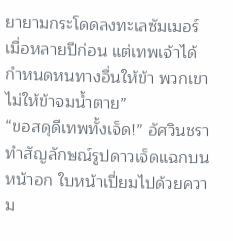ยายามกระโดดลงทะเลซัมเมอร์เมื่อหลายปีก่อน แต่เทพเจ้าได้กำหนดหนทางอื่นให้ข้า พวกเขาไม่ให้ข้าจมน้ำตาย”
“ขอสดุดีเทพทั้งเจ็ด!” อัศวินชราทำสัญลักษณ์รูปดาวเจ็ดแฉกบนหน้าอก ใบหน้าเปี่ยมไปด้วยความ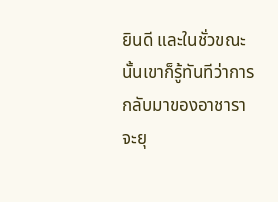ยินดี และในชั่วขณะนั้นเขาก็รู้ทันทีว่าการกลับมาของอาชาราจะยุ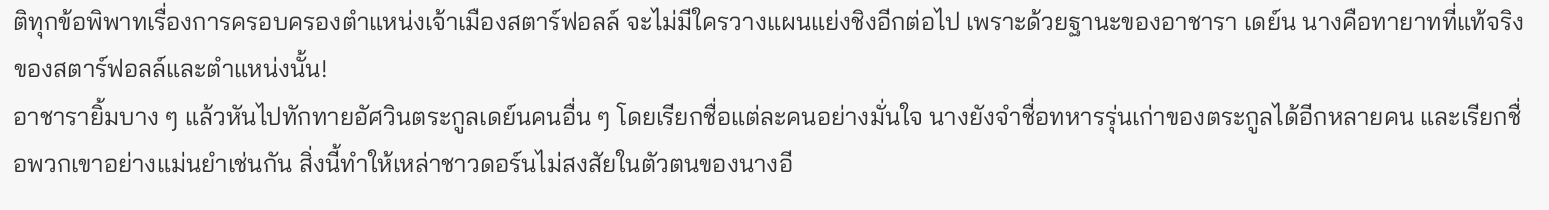ติทุกข้อพิพาทเรื่องการครอบครองตำแหน่งเจ้าเมืองสตาร์ฟอลล์ จะไม่มีใครวางแผนแย่งชิงอีกต่อไป เพราะด้วยฐานะของอาชารา เดย์น นางคือทายาทที่แท้จริงของสตาร์ฟอลล์และตำแหน่งนั้น!
อาชารายิ้มบาง ๆ แล้วหันไปทักทายอัศวินตระกูลเดย์นคนอื่น ๆ โดยเรียกชื่อแต่ละคนอย่างมั่นใจ นางยังจำชื่อทหารรุ่นเก่าของตระกูลได้อีกหลายคน และเรียกชื่อพวกเขาอย่างแม่นยำเช่นกัน สิ่งนี้ทำให้เหล่าชาวดอร์นไม่สงสัยในตัวตนของนางอี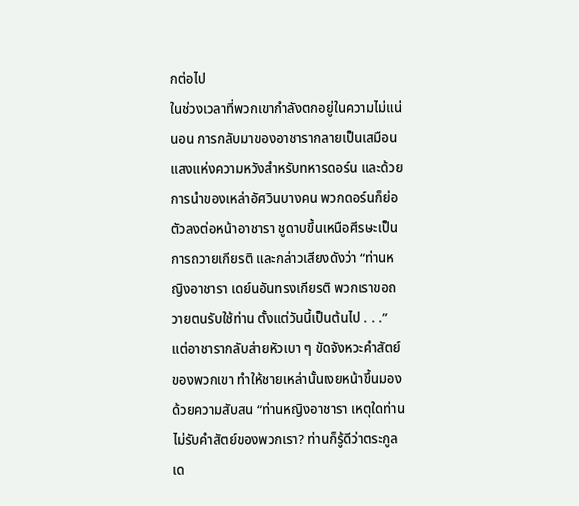กต่อไป
ในช่วงเวลาที่พวกเขากำลังตกอยู่ในความไม่แน่นอน การกลับมาของอาชารากลายเป็นเสมือนแสงแห่งความหวังสำหรับทหารดอร์น และด้วยการนำของเหล่าอัศวินบางคน พวกดอร์นก็ย่อตัวลงต่อหน้าอาชารา ชูดาบขึ้นเหนือศีรษะเป็นการถวายเกียรติ และกล่าวเสียงดังว่า “ท่านหญิงอาชารา เดย์นอันทรงเกียรติ พวกเราขอถวายตนรับใช้ท่าน ตั้งแต่วันนี้เป็นต้นไป . . .”
แต่อาชารากลับส่ายหัวเบา ๆ ขัดจังหวะคำสัตย์ของพวกเขา ทำให้ชายเหล่านั้นเงยหน้าขึ้นมองด้วยความสับสน “ท่านหญิงอาชารา เหตุใดท่านไม่รับคำสัตย์ของพวกเรา? ท่านก็รู้ดีว่าตระกูลเด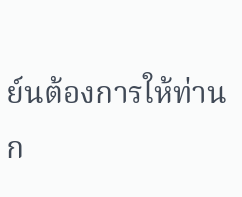ย์นต้องการให้ท่านก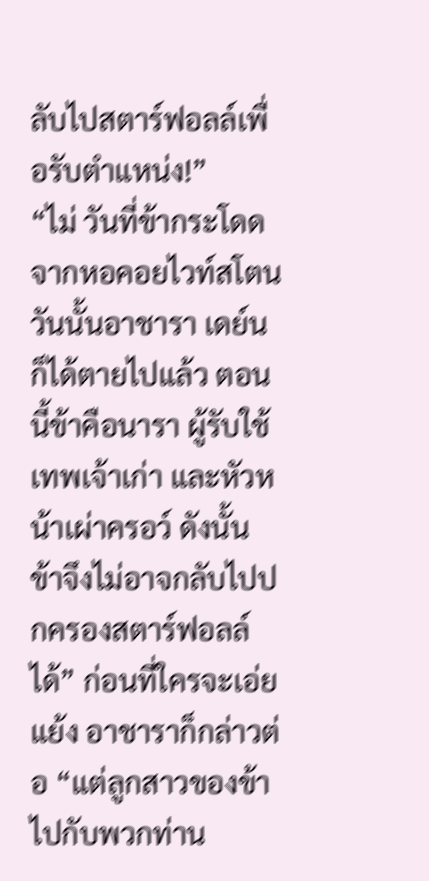ลับไปสตาร์ฟอลล์เพื่อรับตำแหน่ง!”
“ไม่ วันที่ข้ากระโดดจากหอคอยไวท์สโตน วันนั้นอาชารา เดย์นก็ได้ตายไปแล้ว ตอนนี้ข้าคือนารา ผู้รับใช้เทพเจ้าเก่า และหัวหน้าเผ่าครอว์ ดังนั้น ข้าจึงไม่อาจกลับไปปกครองสตาร์ฟอลล์ได้” ก่อนที่ใครจะเอ่ยแย้ง อาชาราก็กล่าวต่อ “แต่ลูกสาวของข้า ไปกับพวกท่าน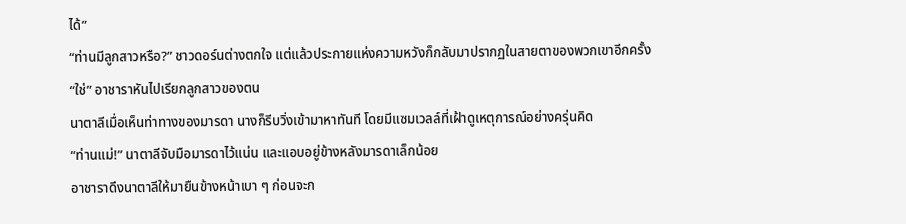ได้”
“ท่านมีลูกสาวหรือ?” ชาวดอร์นต่างตกใจ แต่แล้วประกายแห่งความหวังก็กลับมาปรากฏในสายตาของพวกเขาอีกครั้ง
“ใช่” อาชาราหันไปเรียกลูกสาวของตน
นาตาลีเมื่อเห็นท่าทางของมารดา นางก็รีบวิ่งเข้ามาหาทันที โดยมีแซมเวลล์ที่เฝ้าดูเหตุการณ์อย่างครุ่นคิด
“ท่านแม่!” นาตาลีจับมือมารดาไว้แน่น และแอบอยู่ข้างหลังมารดาเล็กน้อย
อาชาราดึงนาตาลีให้มายืนข้างหน้าเบา ๆ ก่อนจะก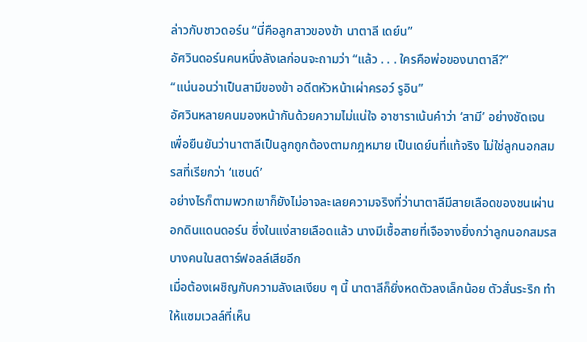ล่าวกับชาวดอร์น “นี่คือลูกสาวของข้า นาตาลี เดย์น”
อัศวินดอร์นคนหนึ่งลังเลก่อนจะถามว่า “แล้ว . . . ใครคือพ่อของนาตาลี?”
“แน่นอนว่าเป็นสามีของข้า อดีตหัวหน้าเผ่าครอว์ รูอิน”
อัศวินหลายคนมองหน้ากันด้วยความไม่แน่ใจ อาชาราเน้นคำว่า ‘สามี’ อย่างชัดเจน เพื่อยืนยันว่านาตาลีเป็นลูกถูกต้องตามกฎหมาย เป็นเดย์นที่แท้จริง ไม่ใช่ลูกนอกสมรสที่เรียกว่า ‘แซนด์’
อย่างไรก็ตามพวกเขาก็ยังไม่อาจละเลยความจริงที่ว่านาตาลีมีสายเลือดของชนเผ่านอกดินแดนดอร์น ซึ่งในแง่สายเลือดแล้ว นางมีเชื้อสายที่เจือจางยิ่งกว่าลูกนอกสมรสบางคนในสตาร์ฟอลล์เสียอีก
เมื่อต้องเผชิญกับความลังเลเงียบ ๆ นี้ นาตาลีก็ยิ่งหดตัวลงเล็กน้อย ตัวสั่นระริก ทำให้แซมเวลล์ที่เห็น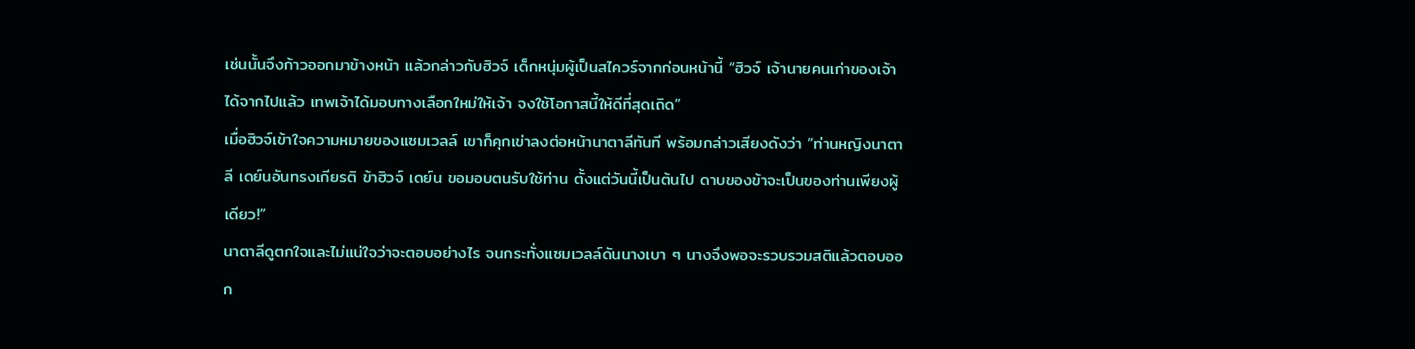เช่นนั้นจึงก้าวออกมาข้างหน้า แล้วกล่าวกับฮิวจ์ เด็กหนุ่มผู้เป็นสไควร์จากก่อนหน้านี้ “ฮิวจ์ เจ้านายคนเก่าของเจ้าได้จากไปแล้ว เทพเจ้าได้มอบทางเลือกใหม่ให้เจ้า จงใช้โอกาสนี้ให้ดีที่สุดเถิด”
เมื่อฮิวจ์เข้าใจความหมายของแซมเวลล์ เขาก็คุกเข่าลงต่อหน้านาตาลีทันที พร้อมกล่าวเสียงดังว่า “ท่านหญิงนาตาลี เดย์นอันทรงเกียรติ ข้าฮิวจ์ เดย์น ขอมอบตนรับใช้ท่าน ตั้งแต่วันนี้เป็นต้นไป ดาบของข้าจะเป็นของท่านเพียงผู้เดียว!”
นาตาลีดูตกใจและไม่แน่ใจว่าจะตอบอย่างไร จนกระทั่งแซมเวลล์ดันนางเบา ๆ นางจึงพอจะรวบรวมสติแล้วตอบออก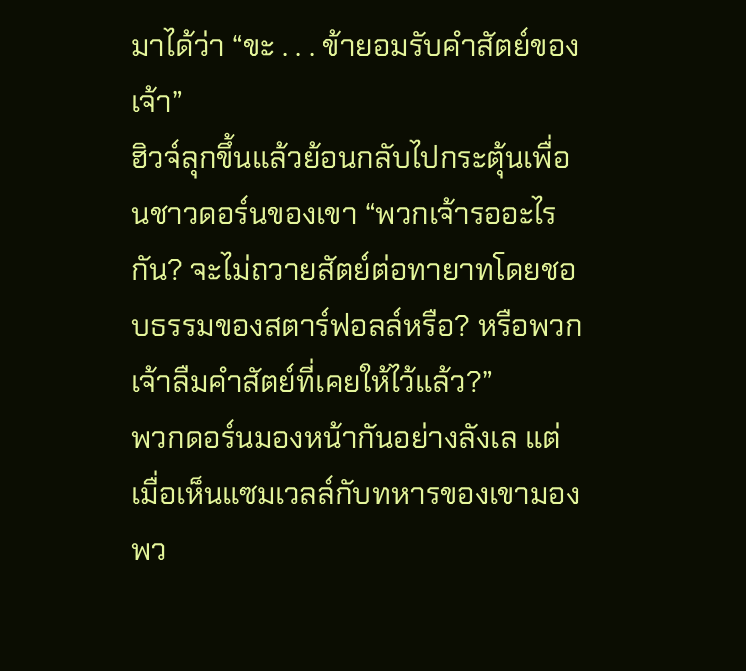มาได้ว่า “ขะ . . . ข้ายอมรับคำสัตย์ของเจ้า”
ฮิวจ์ลุกขึ้นแล้วย้อนกลับไปกระตุ้นเพื่อนชาวดอร์นของเขา “พวกเจ้ารออะไรกัน? จะไม่ถวายสัตย์ต่อทายาทโดยชอบธรรมของสตาร์ฟอลล์หรือ? หรือพวกเจ้าลืมคำสัตย์ที่เคยให้ไว้แล้ว?”
พวกดอร์นมองหน้ากันอย่างลังเล แต่เมื่อเห็นแซมเวลล์กับทหารของเขามองพว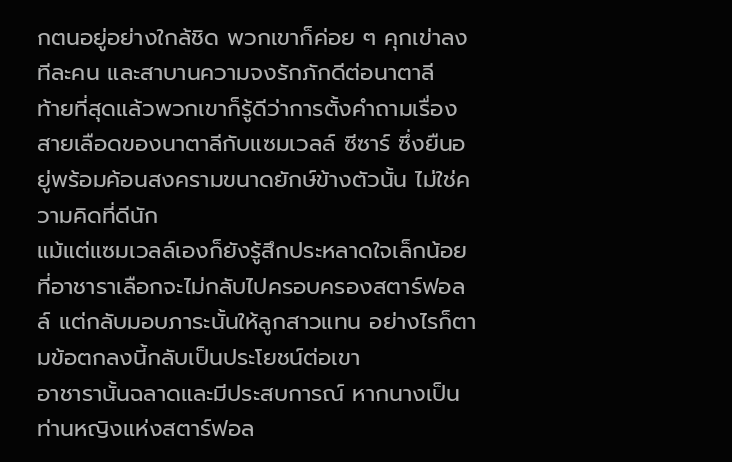กตนอยู่อย่างใกล้ชิด พวกเขาก็ค่อย ๆ คุกเข่าลงทีละคน และสาบานความจงรักภักดีต่อนาตาลี
ท้ายที่สุดแล้วพวกเขาก็รู้ดีว่าการตั้งคำถามเรื่องสายเลือดของนาตาลีกับแซมเวลล์ ซีซาร์ ซึ่งยืนอยู่พร้อมค้อนสงครามขนาดยักษ์ข้างตัวนั้น ไม่ใช่ความคิดที่ดีนัก
แม้แต่แซมเวลล์เองก็ยังรู้สึกประหลาดใจเล็กน้อยที่อาชาราเลือกจะไม่กลับไปครอบครองสตาร์ฟอลล์ แต่กลับมอบภาระนั้นให้ลูกสาวแทน อย่างไรก็ตามข้อตกลงนี้กลับเป็นประโยชน์ต่อเขา
อาชารานั้นฉลาดและมีประสบการณ์ หากนางเป็นท่านหญิงแห่งสตาร์ฟอล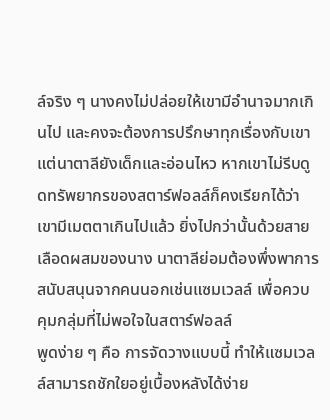ล์จริง ๆ นางคงไม่ปล่อยให้เขามีอำนาจมากเกินไป และคงจะต้องการปรึกษาทุกเรื่องกับเขา แต่นาตาลียังเด็กและอ่อนไหว หากเขาไม่รีบดูดทรัพยากรของสตาร์ฟอลล์ก็คงเรียกได้ว่าเขามีเมตตาเกินไปแล้ว ยิ่งไปกว่านั้นด้วยสายเลือดผสมของนาง นาตาลีย่อมต้องพึ่งพาการสนับสนุนจากคนนอกเช่นแซมเวลล์ เพื่อควบคุมกลุ่มที่ไม่พอใจในสตาร์ฟอลล์
พูดง่าย ๆ คือ การจัดวางแบบนี้ ทำให้แซมเวลล์สามารถชักใยอยู่เบื้องหลังได้ง่าย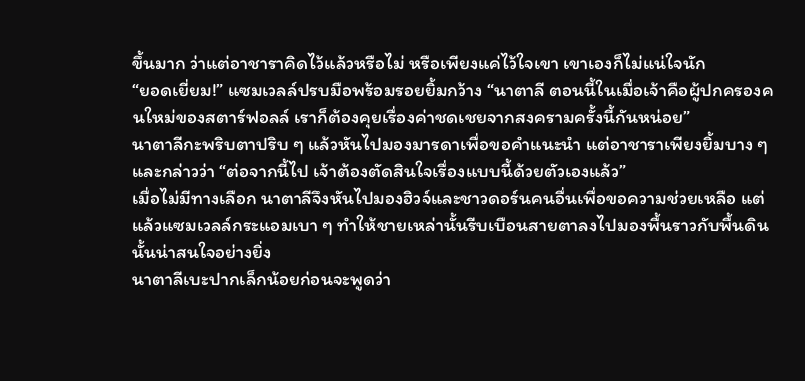ขึ้นมาก ว่าแต่อาชาราคิดไว้แล้วหรือไม่ หรือเพียงแค่ไว้ใจเขา เขาเองก็ไม่แน่ใจนัก
“ยอดเยี่ยม!” แซมเวลล์ปรบมือพร้อมรอยยิ้มกว้าง “นาตาลี ตอนนี้ในเมื่อเจ้าคือผู้ปกครองคนใหม่ของสตาร์ฟอลล์ เราก็ต้องคุยเรื่องค่าชดเชยจากสงครามครั้งนี้กันหน่อย”
นาตาลีกะพริบตาปริบ ๆ แล้วหันไปมองมารดาเพื่อขอคำแนะนำ แต่อาชาราเพียงยิ้มบาง ๆ และกล่าวว่า “ต่อจากนี้ไป เจ้าต้องตัดสินใจเรื่องแบบนี้ด้วยตัวเองแล้ว”
เมื่อไม่มีทางเลือก นาตาลีจึงหันไปมองฮิวจ์และชาวดอร์นคนอื่นเพื่อขอความช่วยเหลือ แต่แล้วแซมเวลล์กระแอมเบา ๆ ทำให้ชายเหล่านั้นรีบเบือนสายตาลงไปมองพื้นราวกับพื้นดินนั้นน่าสนใจอย่างยิ่ง
นาตาลีเบะปากเล็กน้อยก่อนจะพูดว่า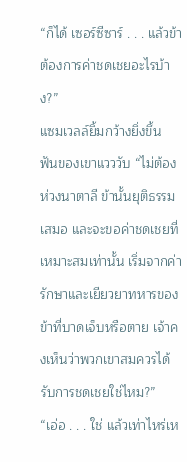“ก็ได้ เซอร์ซีซาร์ . . . แล้วข้าต้องการค่าชดเชยอะไรบ้าง?”
แซมเวลล์ยิ้มกว้างยิ่งขึ้น ฟันของเขาแวววับ “ไม่ต้องห่วงนาตาลี ข้านั้นยุติธรรมเสมอ และจะขอค่าชดเชยที่เหมาะสมเท่านั้น เริ่มจากค่ารักษาและเยียวยาทหารของข้าที่บาดเจ็บหรือตาย เจ้าคงเห็นว่าพวกเขาสมควรได้รับการชดเชยใช่ไหม?”
“เอ่อ . . . ใช่ แล้วเท่าไหร่เห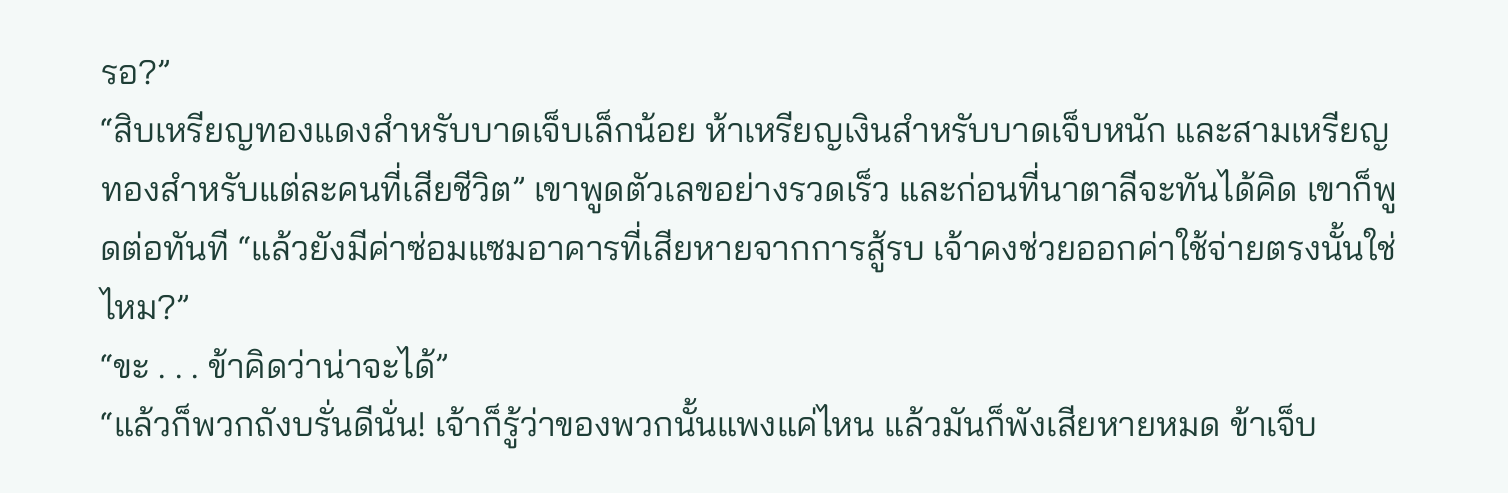รอ?”
“สิบเหรียญทองแดงสำหรับบาดเจ็บเล็กน้อย ห้าเหรียญเงินสำหรับบาดเจ็บหนัก และสามเหรียญทองสำหรับแต่ละคนที่เสียชีวิต” เขาพูดตัวเลขอย่างรวดเร็ว และก่อนที่นาตาลีจะทันได้คิด เขาก็พูดต่อทันที “แล้วยังมีค่าซ่อมแซมอาคารที่เสียหายจากการสู้รบ เจ้าคงช่วยออกค่าใช้จ่ายตรงนั้นใช่ไหม?”
“ขะ . . . ข้าคิดว่าน่าจะได้”
“แล้วก็พวกถังบรั่นดีนั่น! เจ้าก็รู้ว่าของพวกนั้นแพงแค่ไหน แล้วมันก็พังเสียหายหมด ข้าเจ็บ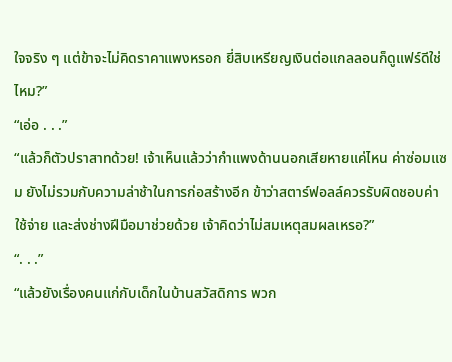ใจจริง ๆ แต่ข้าจะไม่คิดราคาแพงหรอก ยี่สิบเหรียญเงินต่อแกลลอนก็ดูแฟร์ดีใช่ไหม?”
“เอ่อ . . .”
“แล้วก็ตัวปราสาทด้วย! เจ้าเห็นแล้วว่ากำแพงด้านนอกเสียหายแค่ไหน ค่าซ่อมแซม ยังไม่รวมกับความล่าช้าในการก่อสร้างอีก ข้าว่าสตาร์ฟอลล์ควรรับผิดชอบค่าใช้จ่าย และส่งช่างฝีมือมาช่วยด้วย เจ้าคิดว่าไม่สมเหตุสมผลเหรอ?”
“. . .”
“แล้วยังเรื่องคนแก่กับเด็กในบ้านสวัสดิการ พวก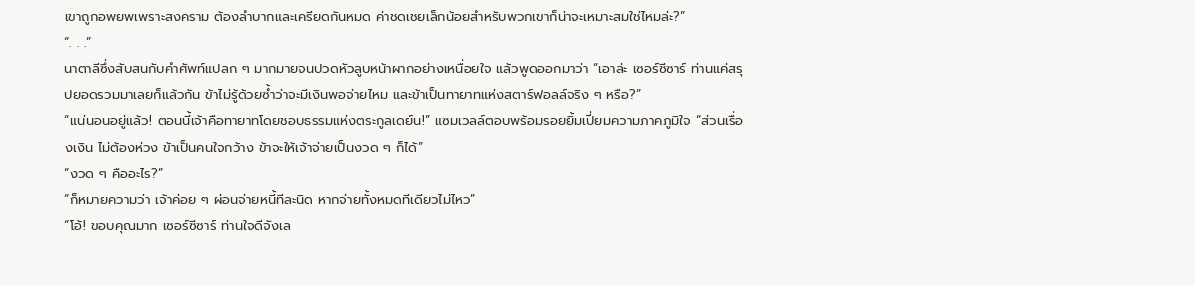เขาถูกอพยพเพราะสงคราม ต้องลำบากและเครียดกันหมด ค่าชดเชยเล็กน้อยสำหรับพวกเขาก็น่าจะเหมาะสมใช่ไหมล่ะ?”
“. . .”
นาตาลีซึ่งสับสนกับคำศัพท์แปลก ๆ มากมายจนปวดหัวลูบหน้าผากอย่างเหนื่อยใจ แล้วพูดออกมาว่า “เอาล่ะ เซอร์ซีซาร์ ท่านแค่สรุปยอดรวมมาเลยก็แล้วกัน ข้าไม่รู้ด้วยซ้ำว่าจะมีเงินพอจ่ายไหม และข้าเป็นทายาทแห่งสตาร์ฟอลล์จริง ๆ หรือ?”
“แน่นอนอยู่แล้ว! ตอนนี้เจ้าคือทายาทโดยชอบธรรมแห่งตระกูลเดย์น!” แซมเวลล์ตอบพร้อมรอยยิ้มเปี่ยมความภาคภูมิใจ “ส่วนเรื่องเงิน ไม่ต้องห่วง ข้าเป็นคนใจกว้าง ข้าจะให้เจ้าจ่ายเป็นงวด ๆ ก็ได้”
“งวด ๆ คืออะไร?”
“ก็หมายความว่า เจ้าค่อย ๆ ผ่อนจ่ายหนี้ทีละนิด หากจ่ายทั้งหมดทีเดียวไม่ไหว”
“โอ้! ขอบคุณมาก เซอร์ซีซาร์ ท่านใจดีจังเล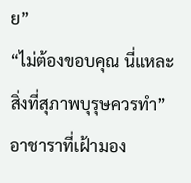ย”
“ไม่ต้องขอบคุณ นี่แหละสิ่งที่สุภาพบุรุษควรทำ”
อาชาราที่เฝ้ามอง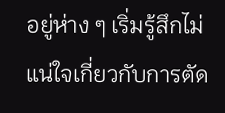อยู่ห่าง ๆ เริ่มรู้สึกไม่แน่ใจเกี่ยวกับการตัด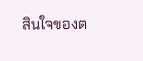สินใจของต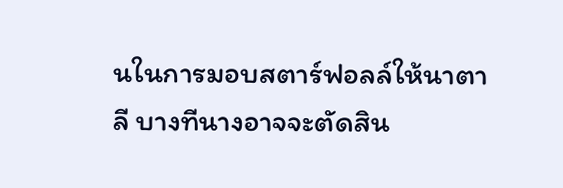นในการมอบสตาร์ฟอลล์ให้นาตาลี บางทีนางอาจจะตัดสิน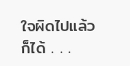ใจผิดไปแล้วก็ได้ . . .